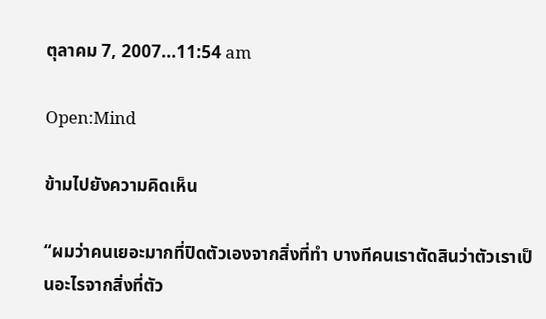ตุลาคม 7, 2007...11:54 am

Open:Mind

ข้ามไปยังความคิดเห็น

“ผมว่าคนเยอะมากที่ปิดตัวเองจากสิ่งที่ทำ บางทีคนเราตัดสินว่าตัวเราเป็นอะไรจากสิ่งที่ตัว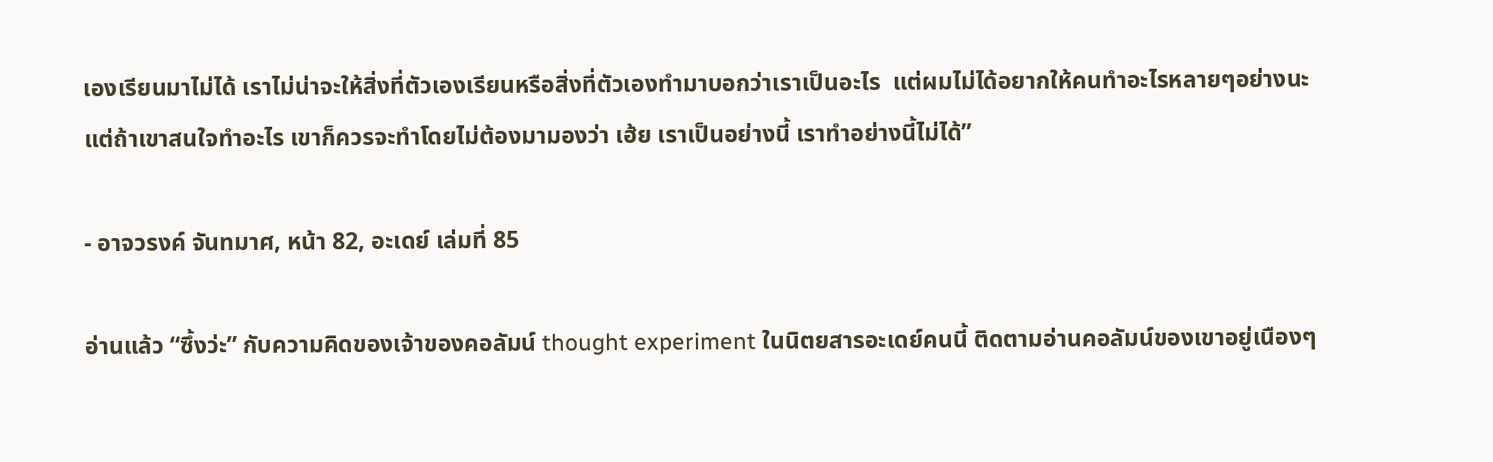เองเรียนมาไม่ได้ เราไม่น่าจะให้สิ่งที่ตัวเองเรียนหรือสิ่งที่ตัวเองทำมาบอกว่าเราเป็นอะไร  แต่ผมไม่ได้อยากให้คนทำอะไรหลายๆอย่างนะ แต่ถ้าเขาสนใจทำอะไร เขาก็ควรจะทำโดยไม่ต้องมามองว่า เฮ้ย เราเป็นอย่างนี้ เราทำอย่างนี้ไม่ได้”

- อาจวรงค์ จันทมาศ, หน้า 82, อะเดย์ เล่มที่ 85

อ่านแล้ว “ซึ้งว่ะ” กับความคิดของเจ้าของคอลัมน์ thought experiment ในนิตยสารอะเดย์คนนี้ ติดตามอ่านคอลัมน์ของเขาอยู่เนืองๆ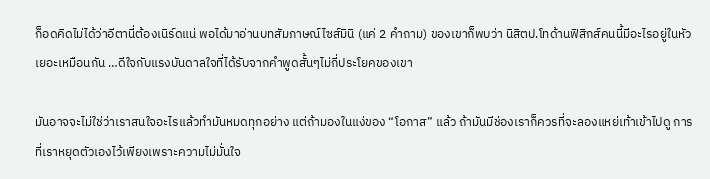ก็อดคิดไม่ได้ว่าอีตานี่ต้องเนิร์ดแน่ พอได้มาอ่านบทสัมภาษณ์ไซส์มินิ (แค่ 2 คำถาม) ของเขาก็พบว่า นิสิตป.โทด้านฟิสิกส์คนนี้มีอะไรอยู่ในหัวเยอะเหมือนกัน …ดีใจกับแรงบันดาลใจที่ได้รับจากคำพูดสั้นๆไม่กี่ประโยคของเขา

มันอาจจะไม่ใช่ว่าเราสนใจอะไรแล้วทำมันหมดทุกอย่าง แต่ถ้ามองในแง่ของ “โอกาส” แล้ว ถ้ามันมีช่องเราก็ควรที่จะลองแหย่เท้าเข้าไปดู การที่เราหยุดตัวเองไว้เพียงเพราะความไม่มั่นใจ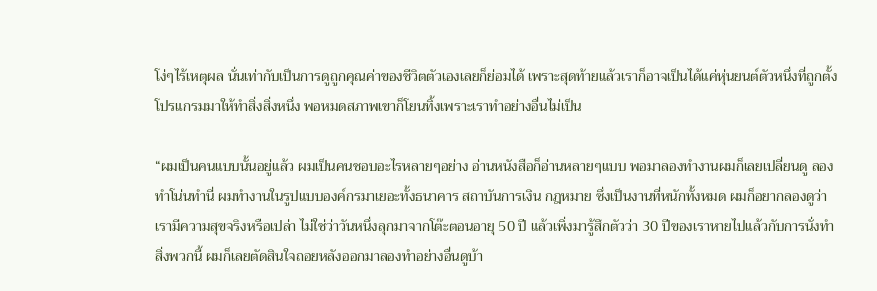โง่ๆไร้เหตุผล นั่นเท่ากับเป็นการดูถูกคุณค่าของชีวิตตัวเองเลยก็ย่อมได้ เพราะสุดท้ายแล้วเราก็อาจเป็นได้แค่หุ่นยนต์ตัวหนึ่งที่ถูกตั้งโปรแกรมมาให้ทำสิ่งสิ่งหนึ่ง พอหมดสภาพเขาก็โยนทิ้งเพราะเราทำอย่างอื่นไม่เป็น

“ผมเป็นคนแบบนั้นอยู่แล้ว ผมเป็นคนชอบอะไรหลายๆอย่าง อ่านหนังสือก็อ่านหลายๆแบบ พอมาลองทำงานผมก็เลยเปลี่ยนดู ลองทำโน่นทำนี่ ผมทำงานในรูปแบบองค์กรมาเยอะทั้งธนาคาร สถาบันการเงิน กฎหมาย ซึ่งเป็นงานที่หนักทั้งหมด ผมก็อยากลองดูว่าเรามีความสุขจริงหรือเปล่า ไม่ใช่ว่าวันหนึ่งลุกมาจากโต๊ะตอนอายุ 50 ปี แล้วเพิ่งมารู้สึกตัวว่า 30 ปีของเราหายไปแล้วกับการนั่งทำสิ่งพวกนี้ ผมก็เลยตัดสินใจถอยหลังออกมาลองทำอย่างอื่นดูบ้า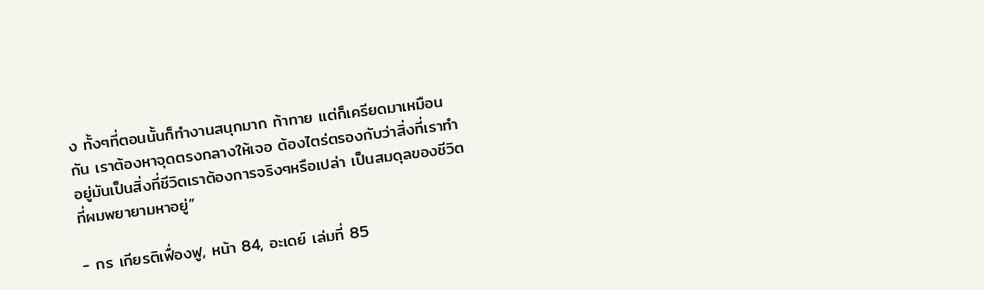ง ทั้งๆที่ตอนนั้นก็ทำงานสนุกมาก ท้าทาย แต่ก็เครียดมาเหมือนกัน เราต้องหาจุดตรงกลางให้เจอ ต้องไตร่ตรองกับว่าสิ่งที่เราทำอยู่มันเป็นสิ่งที่ชีวิตเราต้องการจริงๆหรือเปล่า เป็นสมดุลของชีวิตที่ผมพยายามหาอยู่”

- กร เกียรติเฟื่องฟู, หน้า 84, อะเดย์ เล่มที่ 85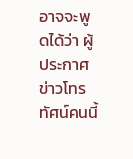อาจจะพูดได้ว่า ผู้ประกาศข่าวโทรทัศน์คนนี้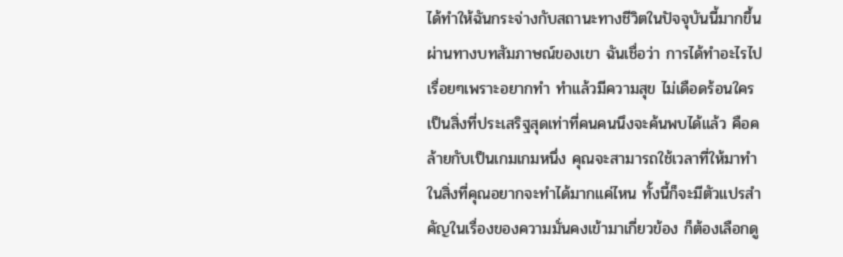ได้ทำให้ฉันกระจ่างกับสถานะทางชีวิตในปัจจุบันนี้มากขึ้นผ่านทางบทสัมภาษณ์ของเขา ฉันเชื่อว่า การได้ทำอะไรไปเรื่อยๆเพราะอยากทำ ทำแล้วมีความสุข ไม่เดือดร้อนใคร เป็นสิ่งที่ประเสริฐสุดเท่าที่คนคนนึงจะค้นพบได้แล้ว คือคล้ายกับเป็นเกมเกมหนึ่ง คุณจะสามารถใช้เวลาที่ให้มาทำในสิ่งที่คุณอยากจะทำได้มากแค่ไหน ทั้งนี้ก็จะมีตัวแปรสำคัญในเรื่องของความมั่นคงเข้ามาเกี่ยวข้อง ก็ต้องเลือกดู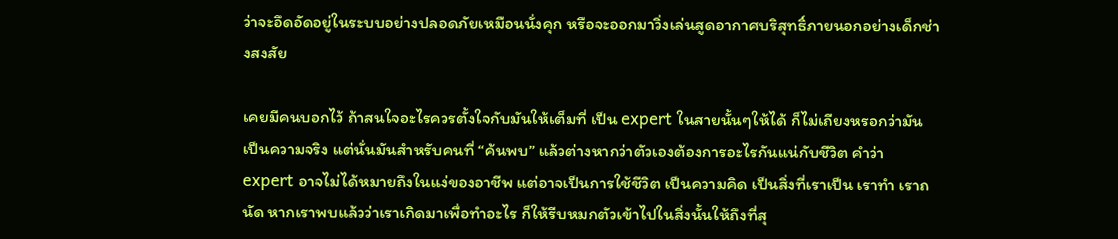ว่าจะอึดอัดอยู่ในระบบอย่างปลอดภัยเหมือนนั่งคุก หรือจะออกมาวิ่งเล่นสูดอากาศบริสุทธิ์ภายนอกอย่างเด็กช่างสงสัย

เคยมีคนบอกไว้ ถ้าสนใจอะไรควรตั้งใจกับมันให้เต็มที่ เป็น expert ในสายนั้นๆให้ได้ ก็ไม่เถียงหรอกว่ามันเป็นความจริง แต่นั่นมันสำหรับคนที่ “ค้นพบ” แล้วต่างหากว่าตัวเองต้องการอะไรกันแน่กับชีวิต คำว่า expert อาจไม่ได้หมายถึงในแง่ของอาชีพ แต่อาจเป็นการใช้ชีวิต เป็นความคิด เป็นสิ่งที่เราเป็น เราทำ เราถนัด หากเราพบแล้วว่าเราเกิดมาเพื่อทำอะไร ก็ให้รีบหมกตัวเข้าไปในสิ่งนั้นให้ถึงที่สุ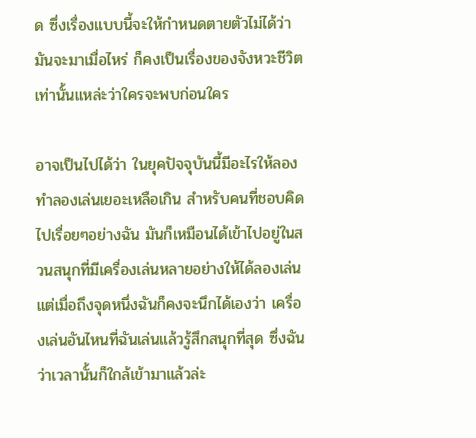ด ซึ่งเรื่องแบบนี้จะให้กำหนดตายตัวไม่ได้ว่ามันจะมาเมื่อไหร่ ก็คงเป็นเรื่องของจังหวะชีวิตเท่านั้นแหล่ะว่าใครจะพบก่อนใคร

อาจเป็นไปได้ว่า ในยุคปัจจุบันนี้มีอะไรให้ลองทำลองเล่นเยอะเหลือเกิน สำหรับคนที่ชอบคิดไปเรื่อยๆอย่างฉัน มันก็เหมือนได้เข้าไปอยู่ในสวนสนุกที่มีเครื่องเล่นหลายอย่างให้ได้ลองเล่น แต่เมื่อถึงจุดหนึ่งฉันก็คงจะนึกได้เองว่า เครื่องเล่นอันไหนที่ฉันเล่นแล้วรู้สึกสนุกที่สุด ซึ่งฉันว่าเวลานั้นก็ใกล้เข้ามาแล้วล่ะ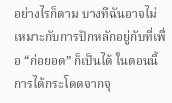อย่างไรก็ตาม บางทีฉันอาจไม่เหมาะกับการปักหลักอยู่กับที่เพื่อ “ก่อยอด” ก็เป็นได้ ในตอนนี้ การได้กระโดดจากจุ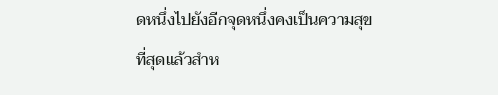ดหนึ่งไปยังอีกจุดหนึ่งคงเป็นความสุขที่สุดแล้วสำห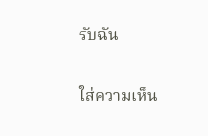รับฉัน

ใส่ความเห็น